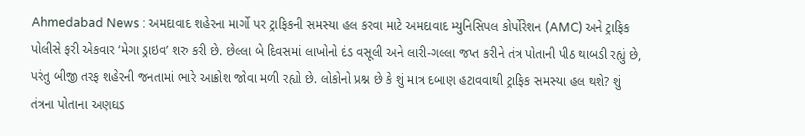Ahmedabad News : અમદાવાદ શહેરના માર્ગો પર ટ્રાફિકની સમસ્યા હલ કરવા માટે અમદાવાદ મ્યુનિસિપલ કોર્પોરેશન (AMC) અને ટ્રાફિક પોલીસે ફરી એકવાર ‘મેગા ડ્રાઇવ’ શરુ કરી છે. છેલ્લા બે દિવસમાં લાખોનો દંડ વસૂલી અને લારી-ગલ્લા જપ્ત કરીને તંત્ર પોતાની પીઠ થાબડી રહ્યું છે, પરંતુ બીજી તરફ શહેરની જનતામાં ભારે આક્રોશ જોવા મળી રહ્યો છે. લોકોનો પ્રશ્ન છે કે શું માત્ર દબાણ હટાવવાથી ટ્રાફિક સમસ્યા હલ થશે? શું તંત્રના પોતાના અણઘડ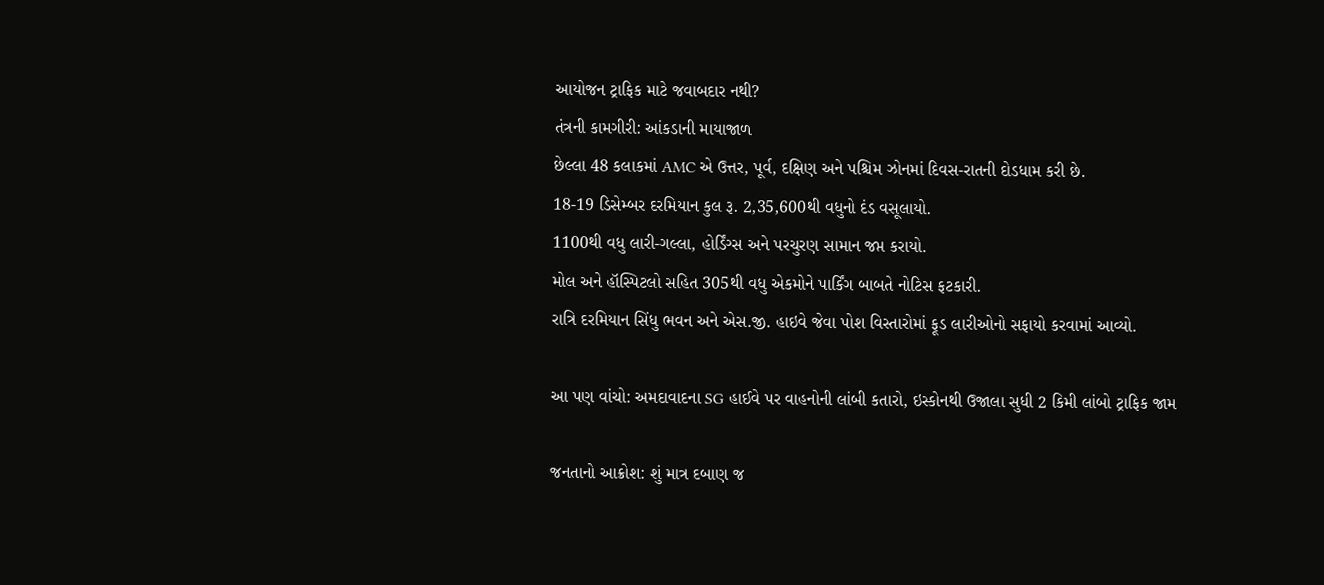આયોજન ટ્રાફિક માટે જવાબદાર નથી?
તંત્રની કામગીરી: આંકડાની માયાજાળ
છેલ્લા 48 કલાકમાં AMC એ ઉત્તર, પૂર્વ, દક્ષિણ અને પશ્ચિમ ઝોનમાં દિવસ-રાતની દોડધામ કરી છે.
18-19 ડિસેમ્બર દરમિયાન કુલ રૂ. 2,35,600થી વધુનો દંડ વસૂલાયો.
1100થી વધુ લારી-ગલ્લા, હોર્ડિંગ્સ અને પરચુરણ સામાન જપ્ત કરાયો.
મોલ અને હૉસ્પિટલો સહિત 305થી વધુ એકમોને પાર્કિંગ બાબતે નોટિસ ફટકારી.
રાત્રિ દરમિયાન સિંધુ ભવન અને એસ.જી. હાઇવે જેવા પોશ વિસ્તારોમાં ફૂડ લારીઓનો સફાયો કરવામાં આવ્યો.

આ પણ વાંચો: અમદાવાદના SG હાઈવે પર વાહનોની લાંબી કતારો, ઇસ્કોનથી ઉજાલા સુધી 2 કિમી લાંબો ટ્રાફિક જામ

જનતાનો આક્રોશ: શું માત્ર દબાણ જ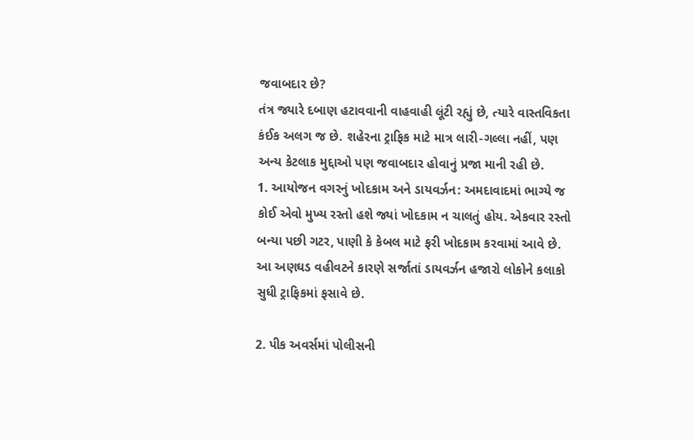જવાબદાર છે?
તંત્ર જ્યારે દબાણ હટાવવાની વાહવાહી લૂંટી રહ્યું છે, ત્યારે વાસ્તવિકતા કંઈક અલગ જ છે. શહેરના ટ્રાફિક માટે માત્ર લારી-ગલ્લા નહીં, પણ અન્ય કેટલાક મુદ્દાઓ પણ જવાબદાર હોવાનું પ્રજા માની રહી છે.
1. આયોજન વગરનું ખોદકામ અને ડાયવર્ઝન: અમદાવાદમાં ભાગ્યે જ કોઈ એવો મુખ્ય રસ્તો હશે જ્યાં ખોદકામ ન ચાલતું હોય. એકવાર રસ્તો બન્યા પછી ગટર, પાણી કે કેબલ માટે ફરી ખોદકામ કરવામાં આવે છે. આ અણઘડ વહીવટને કારણે સર્જાતાં ડાયવર્ઝન હજારો લોકોને કલાકો સુધી ટ્રાફિકમાં ફસાવે છે.

2. પીક અવર્સમાં પોલીસની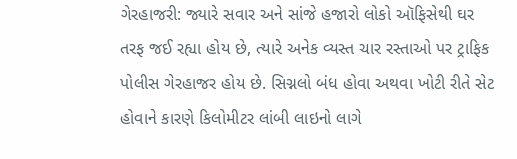ગેરહાજરી: જ્યારે સવાર અને સાંજે હજારો લોકો ઑફિસેથી ઘર તરફ જઈ રહ્યા હોય છે, ત્યારે અનેક વ્યસ્ત ચાર રસ્તાઓ પર ટ્રાફિક પોલીસ ગેરહાજર હોય છે. સિગ્નલો બંધ હોવા અથવા ખોટી રીતે સેટ હોવાને કારણે કિલોમીટર લાંબી લાઇનો લાગે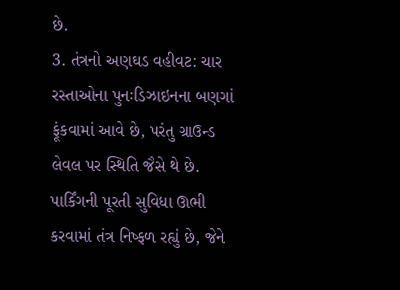છે.
3. તંત્રનો અણઘડ વહીવટ: ચાર રસ્તાઓના પુનઃડિઝાઇનના બણગાં ફૂંકવામાં આવે છે, પરંતુ ગ્રાઉન્ડ લેવલ પર સ્થિતિ જૈસે થે છે. પાર્કિંગની પૂરતી સુવિધા ઊભી કરવામાં તંત્ર નિષ્ફળ રહ્યું છે, જેને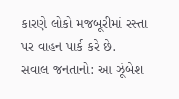કારણે લોકો મજબૂરીમાં રસ્તા પર વાહન પાર્ક કરે છે.
સવાલ જનતાનો: આ ઝૂંબેશ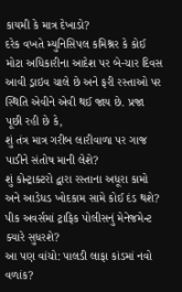કાયમી કે માત્ર દેખાડો?
દરેક વખતે મ્યુનિસિપલ કમિશ્નર કે કોઈ મોટા અધિકારીના આદેશ પર બે-ચાર દિવસ આવી ડ્રાઇવ ચાલે છે અને ફરી રસ્તાઓ પર સ્થિતિ એવીને એવી થઈ જાય છે. પ્રજા પૂછી રહી છે કે,
શું તંત્ર માત્ર ગરીબ લારીવાળા પર ગાજ પાડીને સંતોષ માની લેશે?
શું કોન્ટ્રાક્ટરો દ્વારા રસ્તાના અધૂરા કામો અને આડેધડ ખોદકામ સામે કોઈ દંડ થશે?
પીક અવર્સમાં ટ્રાફિક પોલીસનું મેનેજમેન્ટ ક્યારે સુધરશે?
આ પણ વાંચો: પાલડી લાફા કાંડમાં નવો વળાંક?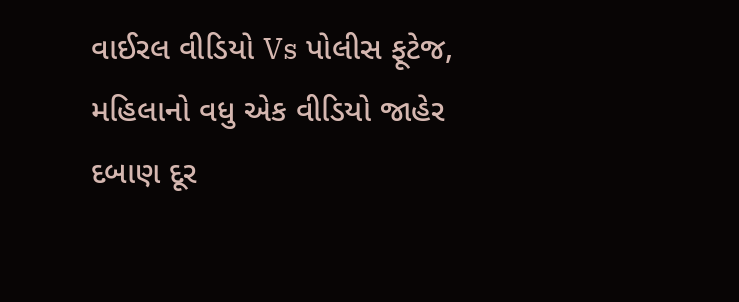વાઈરલ વીડિયો Vs પોલીસ ફૂટેજ, મહિલાનો વધુ એક વીડિયો જાહેર
દબાણ દૂર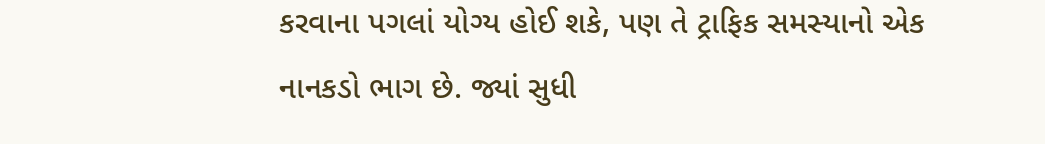કરવાના પગલાં યોગ્ય હોઈ શકે, પણ તે ટ્રાફિક સમસ્યાનો એક નાનકડો ભાગ છે. જ્યાં સુધી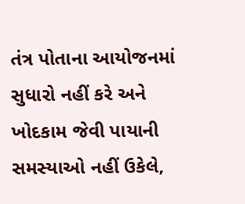તંત્ર પોતાના આયોજનમાં સુધારો નહીં કરે અને ખોદકામ જેવી પાયાની સમસ્યાઓ નહીં ઉકેલે,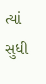ત્યાં સુધી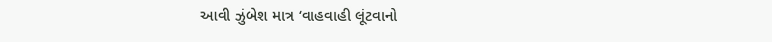આવી ઝુંબેશ માત્ર ‘વાહવાહી લૂંટવાનો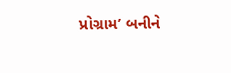પ્રોગ્રામ’ બનીને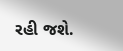રહી જશે.